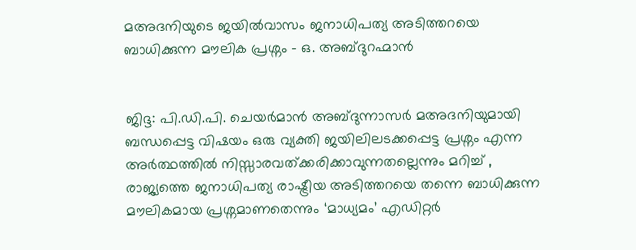മഅദനിയുടെ ജയില്‍വാസം ജനാധിപത്യ അടിത്തറയെ ബാധിക്കുന്ന മൗലിക പ്രശ്നം - ഒ. അബ്ദുറഹ്മാന്‍


ജിദ്ദ: പി.ഡി.പി. ചെയര്‍മാന്‍ അബ്ദുന്നാസര്‍ മഅദനിയുമായി ബന്ധപ്പെട്ട വിഷയം ഒരു വ്യക്തി ജയിലിലടക്കപ്പെട്ട പ്രശ്നം എന്ന അര്‍ത്ഥത്തില്‍ നിസ്സാരവത്ക്കരിക്കാവുന്നതല്ലെന്നും മറിച്ച് , രാജ്യത്തെ ജനാധിപത്യ രാഷ്ട്രീയ അടിത്തറയെ തന്നെ ബാധിക്കുന്ന മൗലികമായ പ്രശ്നമാണതെന്നും ‘മാധ്യമം’ എഡിറ്റര്‍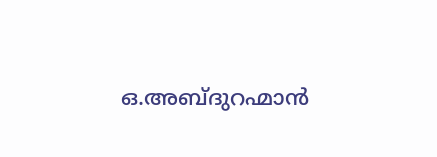ഒ.അബ്ദുറഹ്മാന്‍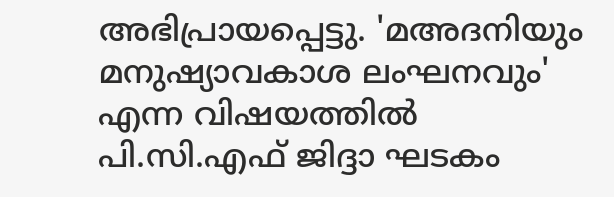അഭിപ്രായപ്പെട്ടു. 'മഅദനിയും മനുഷ്യാവകാശ ലംഘനവും' എന്ന വിഷയത്തില്‍ പി.സി.എഫ് ജിദ്ദാ ഘടകം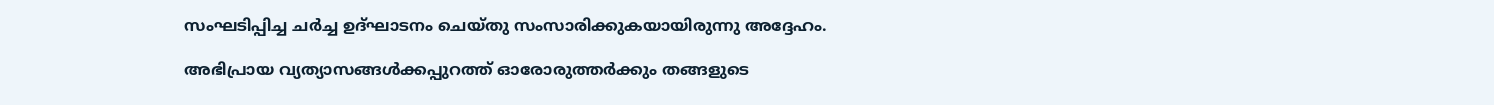സംഘടിപ്പിച്ച ചര്‍ച്ച ഉദ്ഘാടനം ചെയ്തു സംസാരിക്കുകയായിരുന്നു അദ്ദേഹം.

അഭിപ്രായ വ്യത്യാസങ്ങള്‍ക്കപ്പുറത്ത് ഓരോരുത്തര്‍ക്കും തങ്ങളുടെ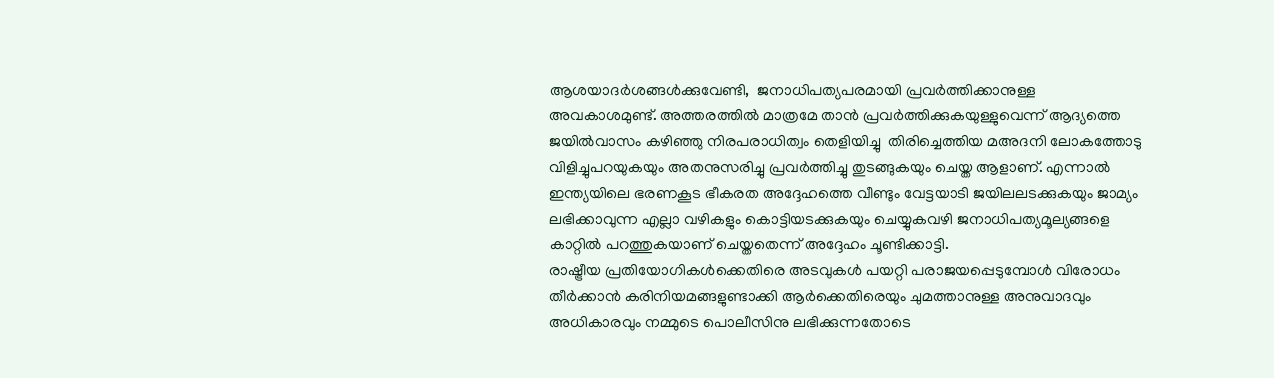ആശയാദര്‍ശങ്ങള്‍ക്കുവേണ്ടി,  ജനാധിപത്യപരമായി പ്രവര്‍ത്തിക്കാനുള്ള അവകാശമുണ്ട്. അത്തരത്തില്‍ മാത്രമേ താന്‍ പ്രവര്‍ത്തിക്കുകയുള്ളുവെന്ന് ആദ്യത്തെ ജയില്‍വാസം കഴിഞ്ഞു നിരപരാധിത്വം തെളിയിച്ചു  തിരിച്ചെത്തിയ മഅദനി ലോകത്തോടു വിളിച്ചുപറയുകയും അതനുസരിച്ചു പ്രവര്‍ത്തിച്ചു തുടങ്ങുകയും ചെയ്ത ആളാണ്. എന്നാല്‍ ഇന്ത്യയിലെ ഭരണകൂട ഭീകരത അദ്ദേഹത്തെ വീണ്ടും വേട്ടയാടി ജയിലലടക്കുകയും ജാമ്യം ലഭിക്കാവുന്ന എല്ലാ വഴികളും കൊട്ടിയടക്കുകയും ചെയ്യുകവഴി ജനാധിപത്യമൂല്യങ്ങളെ കാറ്റില്‍ പറത്തുകയാണ് ചെയ്തതെന്ന് അദ്ദേഹം ചൂണ്ടിക്കാട്ടി.
രാഷ്ട്രീയ പ്രതിയോഗികള്‍ക്കെതിരെ അടവുകള്‍ പയറ്റി പരാജയപ്പെടുമ്പോള്‍ വിരോധം തീര്‍ക്കാന്‍ കരിനിയമങ്ങളുണ്ടാക്കി ആര്‍ക്കെതിരെയും ചുമത്താനുള്ള അനുവാദവും അധികാരവും നമ്മുടെ പൊലീസിനു ലഭിക്കുന്നതോടെ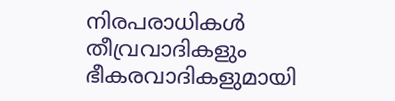നിരപരാധികള്‍ തീവ്രവാദികളും ഭീകരവാദികളുമായി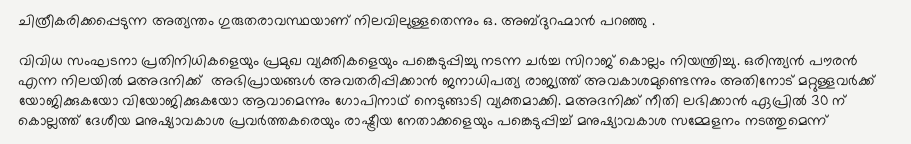ചിത്രീകരിക്കപ്പെടുന്ന അത്യന്തം ഗുരുതരാവസ്ഥയാണ് നിലവിലുള്ളതെന്നും ഒ. അബ്ദുറഹ്മാന്‍ പറഞ്ഞു .

വിവിധ സംഘടനാ പ്രതിനിധികളെയും പ്രമുഖ വ്യക്തികളെയും പങ്കെടുപ്പിച്ചു നടന്ന ചര്‍ച്ച സിറാജ് കൊല്ലം നിയന്ത്രിച്ചു. ഒരിന്ത്യന്‍ പൗരന്‍ എന്ന നിലയില്‍ മഅദനിക്ക്  അഭിപ്രായങ്ങള്‍ അവതരിപ്പിക്കാന്‍ ജനാധിപത്യ രാജ്യത്ത് അവകാശമുണ്ടെന്നും അതിനോട് മറ്റുള്ളവര്‍ക്ക് യോജിക്കുകയോ വിയോജിക്കുകയോ ആവാമെന്നും ഗോപിനാഥ് നെടുങ്ങാടി വ്യക്തമാക്കി. മഅദനിക്ക് നീതി ലഭിക്കാന്‍ ഏപ്രില്‍ 30 ന് കൊല്ലത്ത് ദേശീയ മനുഷ്യാവകാശ പ്രവര്‍ത്തകരെയും രാഷ്ട്രീയ നേതാക്കളെയും പങ്കെടുപ്പിച്ച് മനുഷ്യാവകാശ സമ്മേളനം നടത്തുമെന്ന്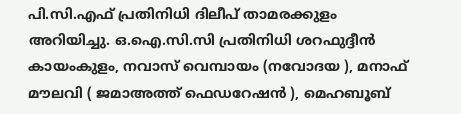പി.സി.എഫ് പ്രതിനിധി ദിലീപ് താമരക്കുളം അറിയിച്ചു. ഒ.ഐ.സി.സി പ്രതിനിധി ശറഫുദ്ദീന്‍ കായംകുളം, നവാസ് വെമ്പായം (നവോദയ ), മനാഫ് മൗലവി ( ജമാഅത്ത് ഫെഡറേഷന്‍ ), മെഹബൂബ്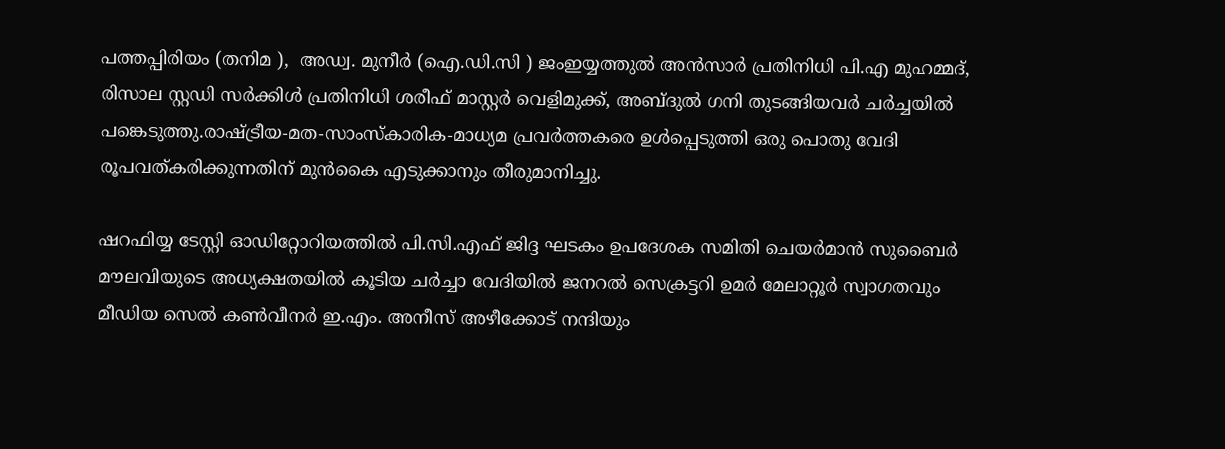പത്തപ്പിരിയം (തനിമ ),  അഡ്വ. മുനീര്‍ (ഐ.ഡി.സി ) ജംഇയ്യത്തുല്‍ അന്‍സാര്‍ പ്രതിനിധി പി.എ മുഹമ്മദ്, രിസാല സ്റ്റഡി സര്‍ക്കിള്‍ പ്രതിനിധി ശരീഫ് മാസ്റ്റര്‍ വെളിമുക്ക്, അബ്ദുല്‍ ഗനി തുടങ്ങിയവര്‍ ചര്‍ച്ചയില്‍ പങ്കെടുത്തു.രാഷ്ട്രീയ-മത-സാംസ്കാരിക-മാധ്യമ പ്രവര്‍ത്തകരെ ഉള്‍പ്പെടുത്തി ഒരു പൊതു വേദി രൂപവത്കരിക്കുന്നതിന് മുന്‍കൈ എടുക്കാനും തീരുമാനിച്ചു.

ഷറഫിയ്യ ടേസ്റ്റി ഓഡിറ്റോറിയത്തില്‍ പി.സി.എഫ് ജിദ്ദ ഘടകം ഉപദേശക സമിതി ചെയര്‍മാന്‍ സുബൈര്‍ മൗലവിയുടെ അധ്യക്ഷതയില്‍ കൂടിയ ചര്‍ച്ചാ വേദിയില്‍ ജനറല്‍ സെക്രട്ടറി ഉമര്‍ മേലാറ്റൂര്‍ സ്വാഗതവും മീഡിയ സെല്‍ കണ്‍വീനര്‍ ഇ.എം. അനീസ് അഴീക്കോട് നന്ദിയും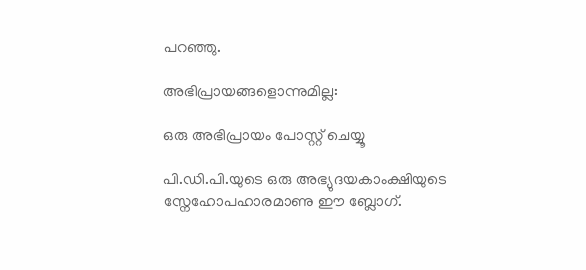പറഞ്ഞു.

അഭിപ്രായങ്ങളൊന്നുമില്ല:

ഒരു അഭിപ്രായം പോസ്റ്റ് ചെയ്യൂ

പി.ഡി.പി.യുടെ ഒരു അഭ്യുദയകാംക്ഷിയുടെ സ്നേഹോപഹാരമാണു ഈ ബ്ലോഗ്.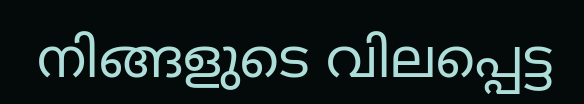നിങ്ങളുടെ വിലപ്പെട്ട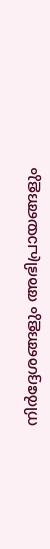നിര്‍ദ്ദേശങ്ങളും അഭിപ്രായങ്ങളും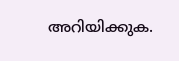അറിയിക്കുക.